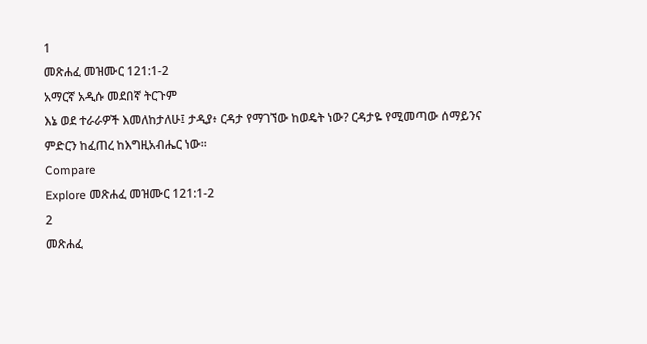1
መጽሐፈ መዝሙር 121:1-2
አማርኛ አዲሱ መደበኛ ትርጉም
እኔ ወደ ተራራዎች እመለከታለሁ፤ ታዲያ፥ ርዳታ የማገኘው ከወዴት ነው? ርዳታዬ የሚመጣው ሰማይንና ምድርን ከፈጠረ ከእግዚአብሔር ነው።
Compare
Explore መጽሐፈ መዝሙር 121:1-2
2
መጽሐፈ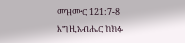መዝሙር 121:7-8
እግዚአብሔር ከክፉ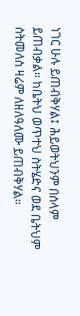ነገር ሁሉ ይጠብቅሃል፤ ሕይወትህንም በሰላም ይጠብቃል። ከቤትህ ወጥተህ ስትሄድና ወደ ቤትህም ስትመለስ ዛሬም ለዘለዓለሙ ይጠብቅሃል።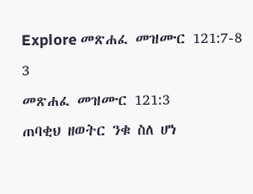Explore መጽሐፈ መዝሙር 121:7-8
3
መጽሐፈ መዝሙር 121:3
ጠባቂህ ዘወትር ንቁ ስለ ሆነ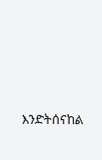እንድትሰናከል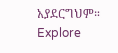አያደርግህም።
Explore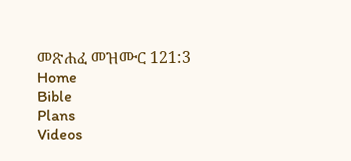መጽሐፈ መዝሙር 121:3
Home
Bible
Plans
Videos